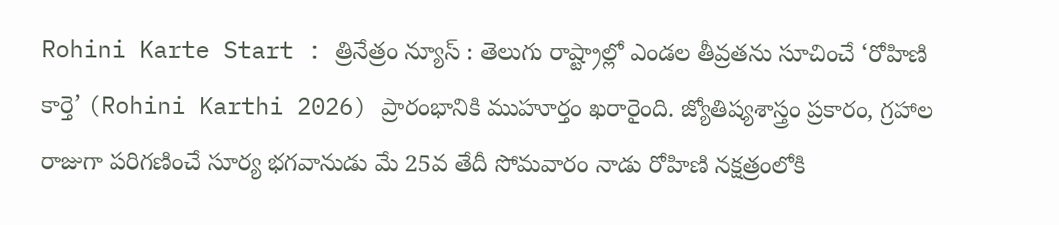Rohini Karte Start : త్రినేత్రం న్యూస్ : తెలుగు రాష్ట్రాల్లో ఎండల తీవ్రతను సూచించే ‘రోహిణి కార్తె’ (Rohini Karthi 2026) ప్రారంభానికి ముహూర్తం ఖరారైంది. జ్యోతిష్యశాస్త్రం ప్రకారం, గ్రహాల రాజుగా పరిగణించే సూర్య భగవానుడు మే 25వ తేదీ సోమవారం నాడు రోహిణి నక్షత్రంలోకి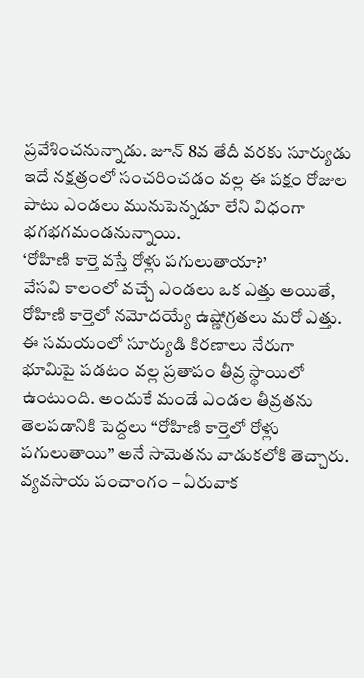ప్రవేశించనున్నాడు. జూన్ 8వ తేదీ వరకు సూర్యుడు ఇదే నక్షత్రంలో సంచరించడం వల్ల ఈ పక్షం రోజుల పాటు ఎండలు మునుపెన్నడూ లేని విధంగా భగభగమండనున్నాయి.
‘రోహిణి కార్తె వస్తే రోళ్లు పగులుతాయా?’
వేసవి కాలంలో వచ్చే ఎండలు ఒక ఎత్తు అయితే, రోహిణి కార్తెలో నమోదయ్యే ఉష్ణోగ్రతలు మరో ఎత్తు. ఈ సమయంలో సూర్యుడి కిరణాలు నేరుగా భూమిపై పడటం వల్ల ప్రతాపం తీవ్ర స్థాయిలో ఉంటుంది. అందుకే మండే ఎండల తీవ్రతను తెలపడానికి పెద్దలు “రోహిణి కార్తెలో రోళ్లు పగులుతాయి” అనే సామెతను వాడుకలోకి తెచ్చారు.
వ్యవసాయ పంచాంగం – ఏరువాక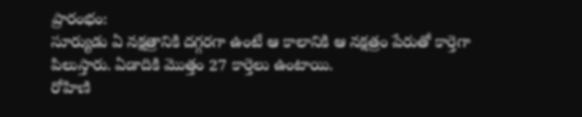ప్రారంభం:
సూర్యుడు ఏ నక్షత్రానికి దగ్గరగా ఉంటే ఆ కాలానికి ఆ నక్షత్రం పేరుతో కార్తెగా పిలుస్తారు. ఏడాదికి మొత్తం 27 కార్తెలు ఉంటాయి.
రోహిణి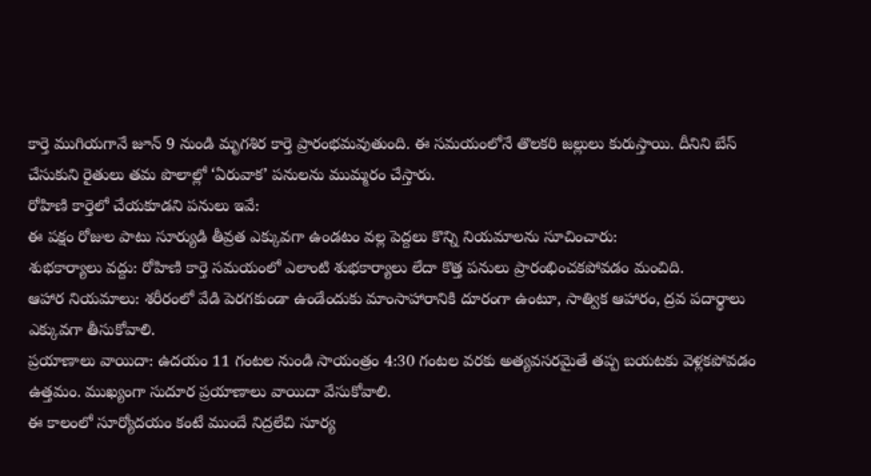కార్తె ముగియగానే జూన్ 9 నుండి మృగశిర కార్తె ప్రారంభమవుతుంది. ఈ సమయంలోనే తొలకరి జల్లులు కురుస్తాయి. దీనిని బేస్ చేసుకుని రైతులు తమ పొలాల్లో ‘ఏరువాక’ పనులను ముమ్మరం చేస్తారు.
రోహిణి కార్తెలో చేయకూడని పనులు ఇవే:
ఈ పక్షం రోజుల పాటు సూర్యుడి తీవ్రత ఎక్కువగా ఉండటం వల్ల పెద్దలు కొన్ని నియమాలను సూచించారు:
శుభకార్యాలు వద్దు: రోహిణి కార్తె సమయంలో ఎలాంటి శుభకార్యాలు లేదా కొత్త పనులు ప్రారంభించకపోవడం మంచిది.
ఆహార నియమాలు: శరీరంలో వేడి పెరగకుండా ఉండేందుకు మాంసాహారానికి దూరంగా ఉంటూ, సాత్విక ఆహారం, ద్రవ పదార్థాలు ఎక్కువగా తీసుకోవాలి.
ప్రయాణాలు వాయిదా: ఉదయం 11 గంటల నుండి సాయంత్రం 4:30 గంటల వరకు అత్యవసరమైతే తప్ప బయటకు వెళ్లకపోవడం ఉత్తమం. ముఖ్యంగా సుదూర ప్రయాణాలు వాయిదా వేసుకోవాలి.
ఈ కాలంలో సూర్యోదయం కంటే ముందే నిద్రలేచి సూర్య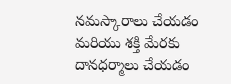నమస్కారాలు చేయడం మరియు శక్తి మేరకు దానధర్మాలు చేయడం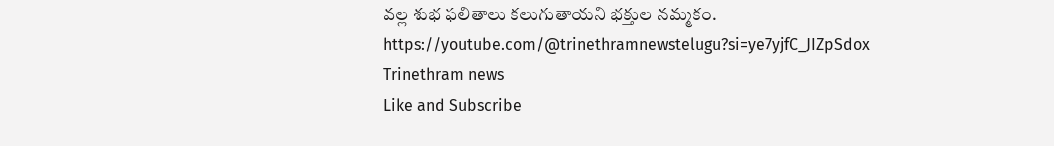వల్ల శుభ ఫలితాలు కలుగుతాయని భక్తుల నమ్మకం.
https://youtube.com/@trinethramnewstelugu?si=ye7yjfC_JIZpSdox
Trinethram news
Like and Subscribe